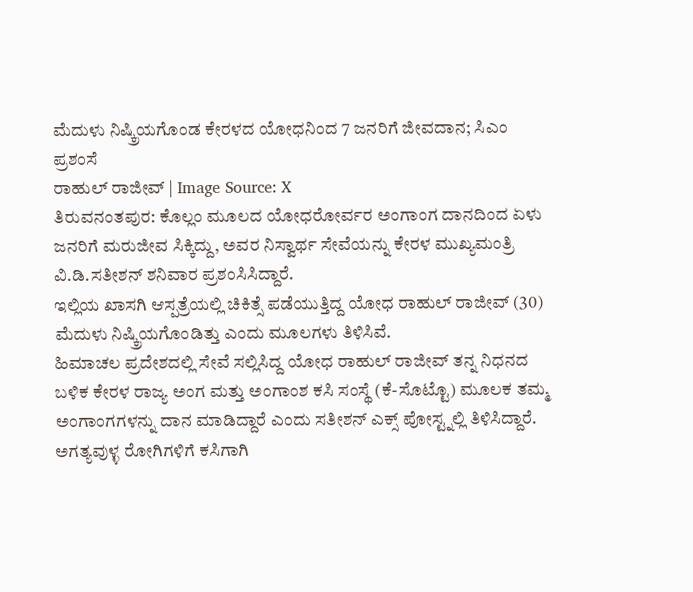ಮೆದುಳು ನಿಷ್ಕ್ರಿಯಗೊಂಡ ಕೇರಳದ ಯೋಧನಿಂದ 7 ಜನರಿಗೆ ಜೀವದಾನ; ಸಿಎಂ ಪ್ರಶಂಸೆ
ರಾಹುಲ್ ರಾಜೀವ್ | Image Source: X
ತಿರುವನಂತಪುರ: ಕೊಲ್ಲಂ ಮೂಲದ ಯೋಧರೋರ್ವರ ಅಂಗಾಂಗ ದಾನದಿಂದ ಏಳು ಜನರಿಗೆ ಮರುಜೀವ ಸಿಕ್ಕಿದ್ದು, ಅವರ ನಿಸ್ವಾರ್ಥ ಸೇವೆಯನ್ನು ಕೇರಳ ಮುಖ್ಯಮಂತ್ರಿ ವಿ.ಡಿ.ಸತೀಶನ್ ಶನಿವಾರ ಪ್ರಶಂಸಿಸಿದ್ದಾರೆ.
ಇಲ್ಲಿಯ ಖಾಸಗಿ ಆಸ್ಪತ್ರೆಯಲ್ಲಿ ಚಿಕಿತ್ಸೆ ಪಡೆಯುತ್ತಿದ್ದ ಯೋಧ ರಾಹುಲ್ ರಾಜೀವ್ (30) ಮೆದುಳು ನಿಷ್ಕ್ರಿಯಗೊಂಡಿತ್ತು ಎಂದು ಮೂಲಗಳು ತಿಳಿಸಿವೆ.
ಹಿಮಾಚಲ ಪ್ರದೇಶದಲ್ಲಿ ಸೇವೆ ಸಲ್ಲಿಸಿದ್ದ ಯೋಧ ರಾಹುಲ್ ರಾಜೀವ್ ತನ್ನ ನಿಧನದ ಬಳಿಕ ಕೇರಳ ರಾಜ್ಯ ಅಂಗ ಮತ್ತು ಅಂಗಾಂಶ ಕಸಿ ಸಂಸ್ಥೆ (ಕೆ-ಸೊಟ್ಟೊ) ಮೂಲಕ ತಮ್ಮ ಅಂಗಾಂಗಗಳನ್ನು ದಾನ ಮಾಡಿದ್ದಾರೆ ಎಂದು ಸತೀಶನ್ ಎಕ್ಸ್ ಪೋಸ್ಟ್ನಲ್ಲಿ ತಿಳಿಸಿದ್ದಾರೆ.
ಅಗತ್ಯವುಳ್ಳ ರೋಗಿಗಳಿಗೆ ಕಸಿಗಾಗಿ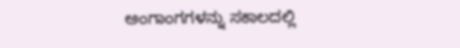ಅಂಗಾಂಗಗಳನ್ನು ಸಕಾಲದಲ್ಲಿ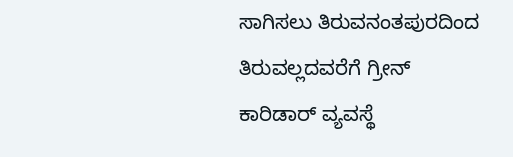ಸಾಗಿಸಲು ತಿರುವನಂತಪುರದಿಂದ ತಿರುವಲ್ಲದವರೆಗೆ ಗ್ರೀನ್ ಕಾರಿಡಾರ್ ವ್ಯವಸ್ಥೆ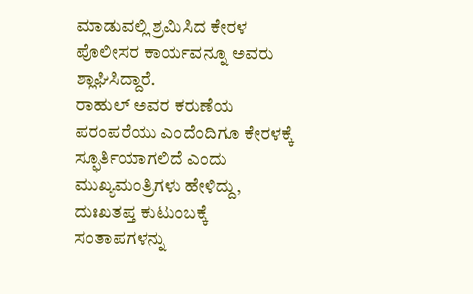ಮಾಡುವಲ್ಲಿ ಶ್ರಮಿಸಿದ ಕೇರಳ ಪೊಲೀಸರ ಕಾರ್ಯವನ್ನೂ ಅವರು ಶ್ಲಾಘಿಸಿದ್ದಾರೆ.
ರಾಹುಲ್ ಅವರ ಕರುಣೆಯ ಪರಂಪರೆಯು ಎಂದೆಂದಿಗೂ ಕೇರಳಕ್ಕೆ ಸ್ಫೂರ್ತಿಯಾಗಲಿದೆ ಎಂದು ಮುಖ್ಯಮಂತ್ರಿಗಳು ಹೇಳಿದ್ದು, ದುಃಖತಪ್ತ ಕುಟುಂಬಕ್ಕೆ ಸಂತಾಪಗಳನ್ನು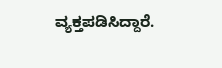ವ್ಯಕ್ತಪಡಿಸಿದ್ದಾರೆ.